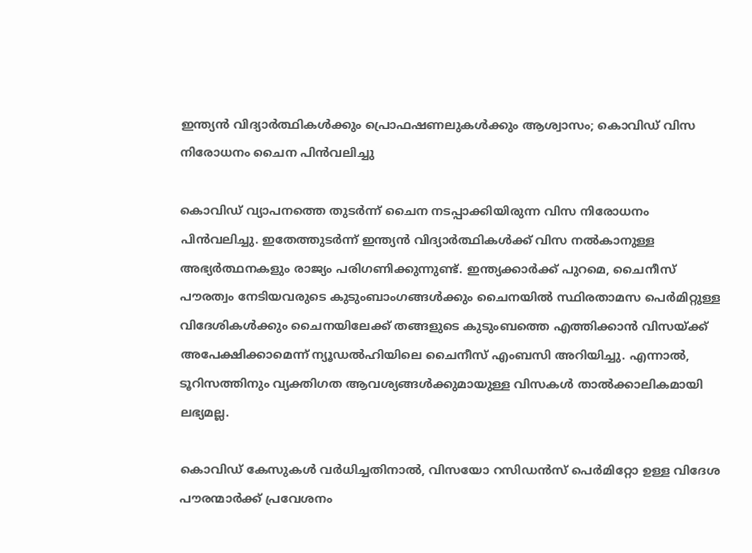ഇന്ത്യന്‍ വിദ്യാര്‍ത്ഥികള്‍ക്കും പ്രൊഫഷണലുകള്‍ക്കും ആശ്വാസം; കൊവിഡ് വിസ നിരോധനം ചൈന പിന്‍വലിച്ചു

കൊവിഡ് വ്യാപനത്തെ തുടര്‍ന്ന് ചൈന നടപ്പാക്കിയിരുന്ന വിസ നിരോധനം പിന്‍വലിച്ചു. ഇതേത്തുടര്‍ന്ന് ഇന്ത്യന്‍ വിദ്യാര്‍ത്ഥികള്‍ക്ക് വിസ നല്‍കാനുള്ള അഭ്യര്‍ത്ഥനകളും രാജ്യം പരിഗണിക്കുന്നുണ്ട്. ഇന്ത്യക്കാര്‍ക്ക് പുറമെ, ചൈനീസ് പൗരത്വം നേടിയവരുടെ കുടുംബാംഗങ്ങള്‍ക്കും ചൈനയില്‍ സ്ഥിരതാമസ പെര്‍മിറ്റുള്ള വിദേശികള്‍ക്കും ചൈനയിലേക്ക് തങ്ങളുടെ കുടുംബത്തെ എത്തിക്കാന്‍ വിസയ്ക്ക് അപേക്ഷിക്കാമെന്ന് ന്യൂഡല്‍ഹിയിലെ ചൈനീസ് എംബസി അറിയിച്ചു. എന്നാല്‍, ടൂറിസത്തിനും വ്യക്തിഗത ആവശ്യങ്ങള്‍ക്കുമായുള്ള വിസകള്‍ താല്‍ക്കാലികമായി ലഭ്യമല്ല.

കൊവിഡ് കേസുകള്‍ വര്‍ധിച്ചതിനാല്‍, വിസയോ റസിഡന്‍സ് പെര്‍മിറ്റോ ഉള്ള വിദേശ പൗരന്മാര്‍ക്ക് പ്രവേശനം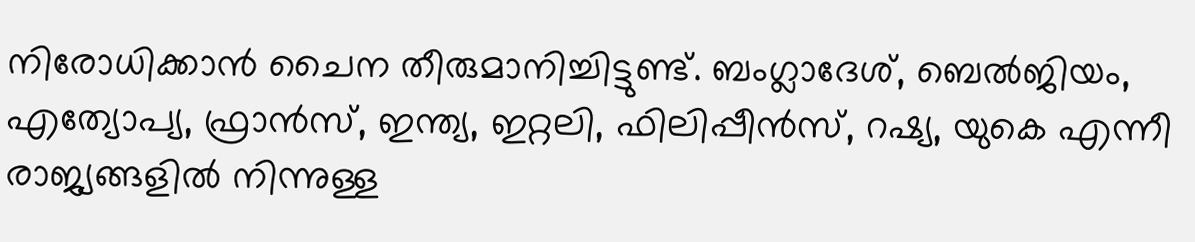നിരോധിക്കാന്‍ ചൈന തീരുമാനിച്ചിട്ടുണ്ട്. ബംഗ്ലാദേശ്, ബെല്‍ജിയം, എത്യോപ്യ, ഫ്രാന്‍സ്, ഇന്ത്യ, ഇറ്റലി, ഫിലിപ്പീന്‍സ്, റഷ്യ, യുകെ എന്നീ രാജ്യങ്ങളില്‍ നിന്നുള്ള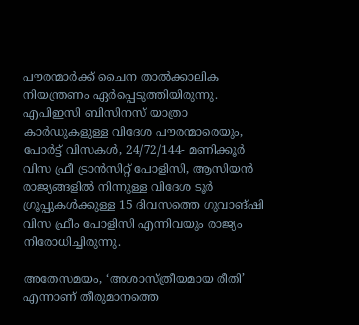പൗരന്മാര്‍ക്ക് ചൈന താല്‍ക്കാലിക നിയന്ത്രണം ഏര്‍പ്പെടുത്തിയിരുന്നു. എപിഇസി ബിസിനസ് യാത്രാ കാര്‍ഡുകളുള്ള വിദേശ പൗരന്മാരെയും, പോര്‍ട്ട് വിസകള്‍, 24/72/144- മണിക്കൂര്‍ വിസ ഫ്രീ ട്രാന്‍സിറ്റ് പോളിസി, ആസിയന്‍ രാജ്യങ്ങളില്‍ നിന്നുള്ള വിദേശ ടൂര്‍ ഗ്രൂപ്പുകള്‍ക്കുള്ള 15 ദിവസത്തെ ഗുവാങ്ഷി വിസ ഫ്രീം പോളിസി എന്നിവയും രാജ്യം നിരോധിച്ചിരുന്നു.

അതേസമയം, ‘അശാസ്ത്രീയമായ രീതി’ എന്നാണ് തീരുമാനത്തെ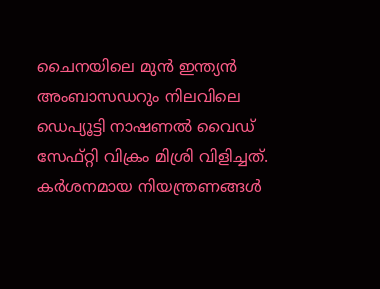ചൈനയിലെ മുന്‍ ഇന്ത്യന്‍ അംബാസഡറും നിലവിലെ ഡെപ്യൂട്ടി നാഷണല്‍ വൈഡ് സേഫ്റ്റി വിക്രം മിശ്രി വിളിച്ചത്. കര്‍ശനമായ നിയന്ത്രണങ്ങള്‍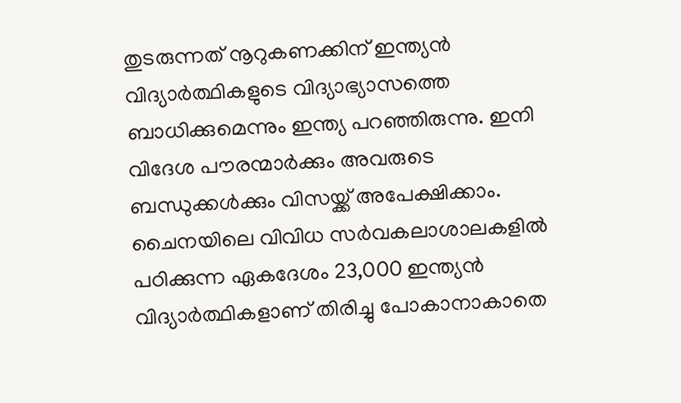തുടരുന്നത് നൂറുകണക്കിന് ഇന്ത്യന്‍ വിദ്യാര്‍ത്ഥികളുടെ വിദ്യാഭ്യാസത്തെ ബാധിക്കുമെന്നും ഇന്ത്യ പറഞ്ഞിരുന്നു. ഇനി വിദേശ പൗരന്മാര്‍ക്കും അവരുടെ ബന്ധുക്കള്‍ക്കും വിസയ്ക്ക് അപേക്ഷിക്കാം. ചൈനയിലെ വിവിധ സര്‍വകലാശാലകളില്‍ പഠിക്കുന്ന ഏകദേശം 23,000 ഇന്ത്യന്‍ വിദ്യാര്‍ത്ഥികളാണ് തിരിച്ചു പോകാനാകാതെ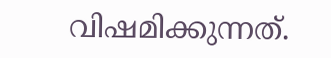വിഷമിക്കുന്നത്.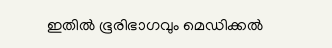ഇതില്‍ ഭൂരിഭാഗവും മെഡിക്കല്‍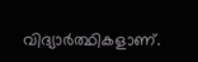വിദ്യാര്‍ത്ഥികളാണ്.